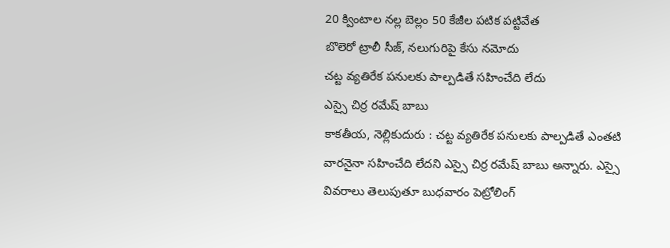20 క్వింటాల నల్ల బెల్లం 50 కేజీల పటిక పట్టివేత
బొలెరో ట్రాలీ సీజ్, నలుగురిపై కేసు నమోదు
చట్ట వ్యతిరేక పనులకు పాల్పడితే సహించేది లేదు
ఎస్సై చిర్ర రమేష్ బాబు
కాకతీయ, నెల్లికుదురు : చట్ట వ్యతిరేక పనులకు పాల్పడితే ఎంతటి వారనైనా సహించేది లేదని ఎస్సై చిర్ర రమేష్ బాబు అన్నారు. ఎస్సై వివరాలు తెలుపుతూ బుధవారం పెట్రోలింగ్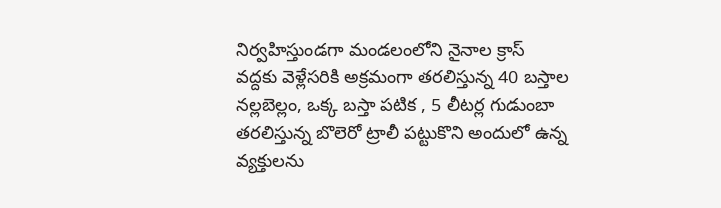నిర్వహిస్తుండగా మండలంలోని నైనాల క్రాస్ వద్దకు వెళ్లేసరికి అక్రమంగా తరలిస్తున్న 40 బస్తాల నల్లబెల్లం, ఒక్క బస్తా పటిక , 5 లీటర్ల గుడుంబా తరలిస్తున్న బొలెరో ట్రాలీ పట్టుకొని అందులో ఉన్న వ్యక్తులను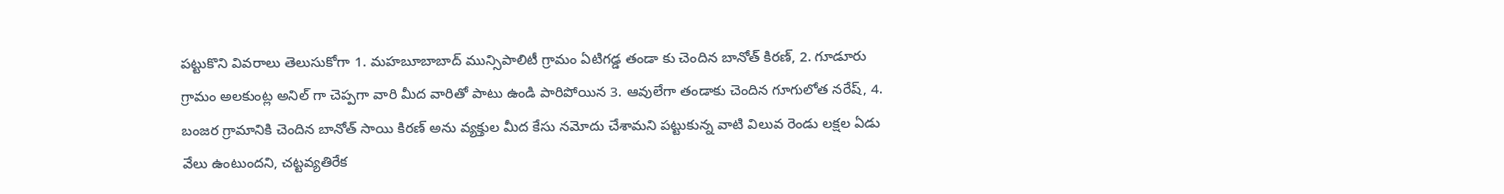పట్టుకొని వివరాలు తెలుసుకోగా 1. మహబూబాబాద్ మున్సిపాలిటీ గ్రామం ఏటిగడ్డ తండా కు చెందిన బానోత్ కిరణ్, 2. గూడూరు గ్రామం అలకుంట్ల అనిల్ గా చెప్పగా వారి మీద వారితో పాటు ఉండి పారిపోయిన 3. ఆవులేగా తండాకు చెందిన గూగులోత నరేష్, 4. బంజర గ్రామానికి చెందిన బానోత్ సాయి కిరణ్ అను వ్యక్తుల మీద కేసు నమోదు చేశామని పట్టుకున్న వాటి విలువ రెండు లక్షల ఏడు వేలు ఉంటుందని, చట్టవ్యతిరేక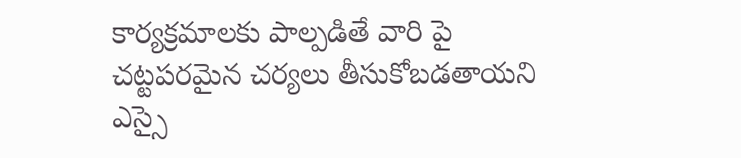కార్యక్రమాలకు పాల్పడితే వారి పై చట్టపరమైన చర్యలు తీసుకోబడతాయని ఎస్సై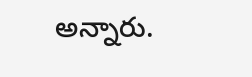అన్నారు.